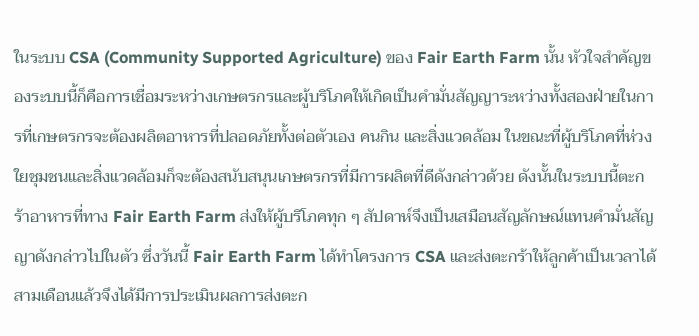ในระบบ CSA (Community Supported Agriculture) ของ Fair Earth Farm นั้น หัวใจสำคัญของระบบนี้ก็คือการเชื่อมระหว่างเกษตรกรและผู้บริโภคให้เกิดเป็นคำมั่นสัญญาระหว่างทั้งสองฝ่ายในการที่เกษตรกรจะต้องผลิตอาหารที่ปลอดภัยทั้งต่อตัวเอง คนกิน และสิ่งแวดล้อม ในขณะที่ผู้บริโภคที่ห่วงใยชุมชนและสิ่งแวดล้อมก็จะต้องสนับสนุนเกษตรกรที่มีการผลิตที่ดีดังกล่าวด้วย ดังนั้นในระบบนี้ตะกร้าอาหารที่ทาง Fair Earth Farm ส่งให้ผู้บริโภคทุก ๆ สัปดาห์จึงเป็นเสมือนสัญลักษณ์แทนคำมั่นสัญญาดังกล่าวไปในตัว ซึ่งวันนี้ Fair Earth Farm ได้ทำโครงการ CSA และส่งตะกร้าให้ลูกค้าเป็นเวลาได้สามเดือนแล้วจึงได้มีการประเมินผลการส่งตะก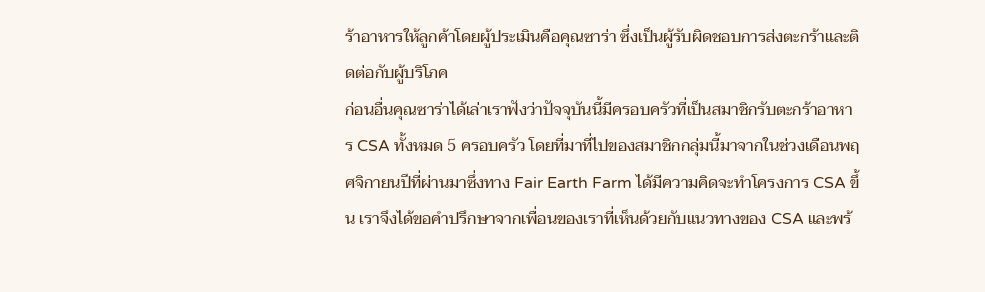ร้าอาหารให้ลูกค้าโดยผู้ประเมินคือคุณซาร่า ซึ่งเป็นผู้รับผิดชอบการส่งตะกร้าและติดต่อกับผู้บริโภค
ก่อนอื่นคุณซาร่าได้เล่าเราฟังว่าปัจจุบันนี้มีครอบครัวที่เป็นสมาชิกรับตะกร้าอาหาร CSA ทั้งหมด 5 ครอบครัว โดยที่มาที่ไปของสมาชิกกลุ่มนี้มาจากในช่วงเดือนพฤศจิกายนปีที่ผ่านมาซึ่งทาง Fair Earth Farm ได้มีความคิดจะทำโครงการ CSA ขึ้น เราจึงได้ขอคำปรึกษาจากเพื่อนของเราที่เห็นด้วยกับแนวทางของ CSA และพร้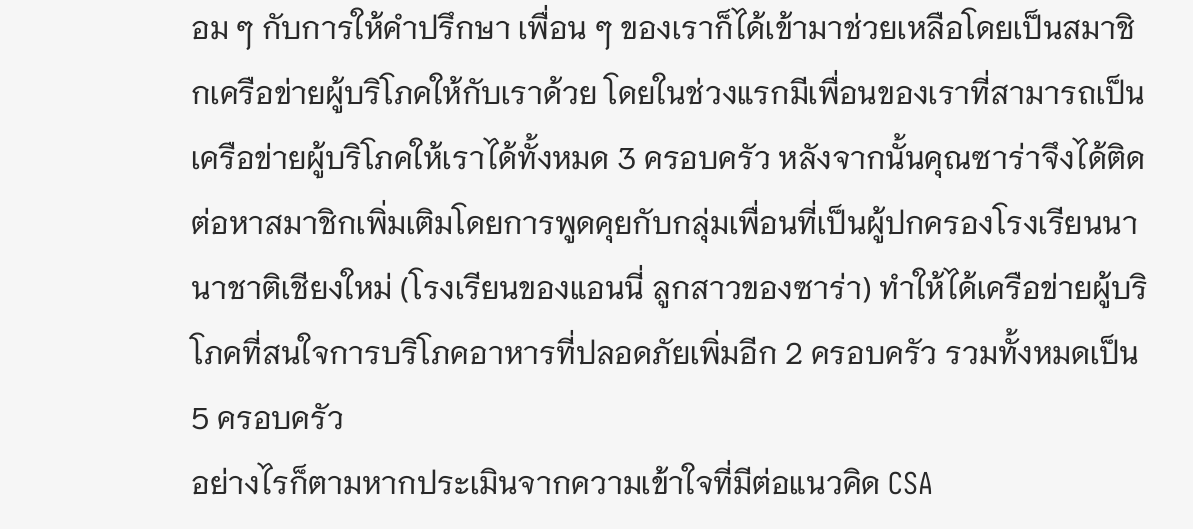อม ๆ กับการให้คำปรึกษา เพื่อน ๆ ของเราก็ได้เข้ามาช่วยเหลือโดยเป็นสมาชิกเครือข่ายผู้บริโภคให้กับเราด้วย โดยในช่วงแรกมีเพื่อนของเราที่สามารถเป็นเครือข่ายผู้บริโภคให้เราได้ทั้งหมด 3 ครอบครัว หลังจากนั้นคุณซาร่าจึงได้ติดต่อหาสมาชิกเพิ่มเติมโดยการพูดคุยกับกลุ่มเพื่อนที่เป็นผู้ปกครองโรงเรียนนานาชาติเชียงใหม่ (โรงเรียนของแอนนี่ ลูกสาวของซาร่า) ทำให้ได้เครือข่ายผู้บริโภคที่สนใจการบริโภคอาหารที่ปลอดภัยเพิ่มอีก 2 ครอบครัว รวมทั้งหมดเป็น 5 ครอบครัว
อย่างไรก็ตามหากประเมินจากความเข้าใจที่มีต่อแนวคิด CSA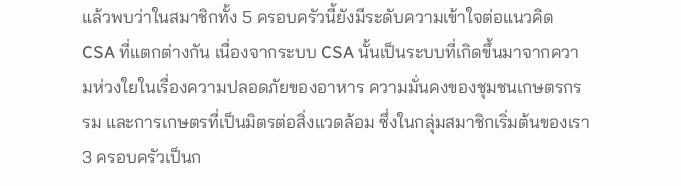แล้วพบว่าในสมาชิกทั้ง 5 ครอบครัวนี้ยังมีระดับความเข้าใจต่อแนวคิด CSA ที่แตกต่างกัน เนื่องจากระบบ CSA นั้นเป็นระบบที่เกิดขึ้นมาจากความห่วงใยในเรื่องความปลอดภัยของอาหาร ความมั่นคงของชุมชนเกษตรกรรม และการเกษตรที่เป็นมิตรต่อสิ่งแวดล้อม ซึ่งในกลุ่มสมาชิกเริ่มต้นของเรา 3 ครอบครัวเป็นก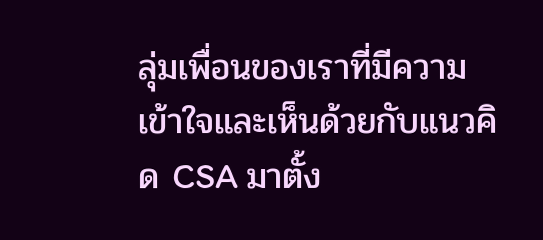ลุ่มเพื่อนของเราที่มีความเข้าใจและเห็นด้วยกับแนวคิด CSA มาตั้ง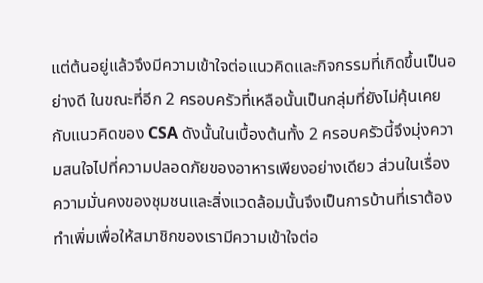แต่ต้นอยู่แล้วจึงมีความเข้าใจต่อแนวคิดและกิจกรรมที่เกิดขึ้นเป็นอย่างดี ในขณะที่อีก 2 ครอบครัวที่เหลือนั้นเป็นกลุ่มที่ยังไม่คุ้นเคยกับแนวคิดของ CSA ดังนั้นในเบื้องต้นทั้ง 2 ครอบครัวนี้จึงมุ่งความสนใจไปที่ความปลอดภัยของอาหารเพียงอย่างเดียว ส่วนในเรื่องความมั่นคงของชุมชนและสิ่งแวดล้อมนั้นจึงเป็นการบ้านที่เราต้องทำเพิ่มเพื่อให้สมาชิกของเรามีความเข้าใจต่อ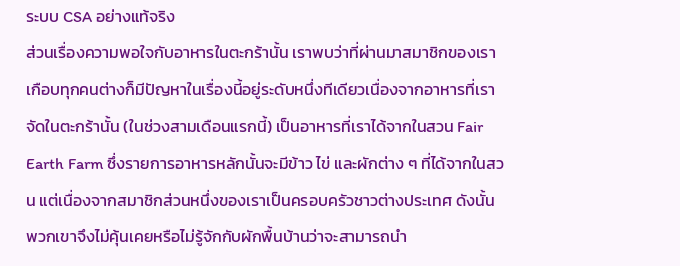ระบบ CSA อย่างแท้จริง
ส่วนเรื่องความพอใจกับอาหารในตะกร้านั้น เราพบว่าที่ผ่านมาสมาชิกของเราเกือบทุกคนต่างก็มีปัญหาในเรื่องนี้อยู่ระดับหนึ่งทีเดียวเนื่องจากอาหารที่เราจัดในตะกร้านั้น (ในช่วงสามเดือนแรกนี้) เป็นอาหารที่เราได้จากในสวน Fair Earth Farm ซึ่งรายการอาหารหลักนั้นจะมีข้าว ไข่ และผักต่าง ๆ ที่ได้จากในสวน แต่เนื่องจากสมาชิกส่วนหนึ่งของเราเป็นครอบครัวชาวต่างประเทศ ดังนั้นพวกเขาจึงไม่คุ้นเคยหรือไม่รู้จักกับผักพื้นบ้านว่าจะสามารถนำ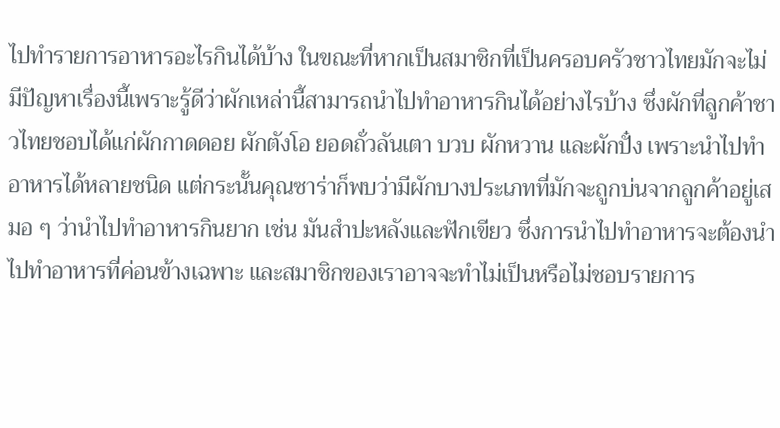ไปทำรายการอาหารอะไรกินได้บ้าง ในขณะที่หากเป็นสมาชิกที่เป็นครอบครัวชาวไทยมักจะไม่มีปัญหาเรื่องนี้เพราะรู้ดีว่าผักเหล่านี้สามารถนำไปทำอาหารกินได้อย่างไรบ้าง ซึ่งผักที่ลูกค้าชาวไทยชอบได้แก่ผักกาดดอย ผักตังโอ ยอดถั่วลันเตา บวบ ผักหวาน และผักปั๋ง เพราะนำไปทำอาหารได้หลายชนิด แต่กระนั้นคุณซาร่าก็พบว่ามีผักบางประเภทที่มักจะถูกบ่นจากลูกค้าอยู่เสมอ ๆ ว่านำไปทำอาหารกินยาก เช่น มันสำปะหลังและฟักเขียว ซึ่งการนำไปทำอาหารจะต้องนำไปทำอาหารที่ค่อนข้างเฉพาะ และสมาชิกของเราอาจจะทำไม่เป็นหรือไม่ชอบรายการ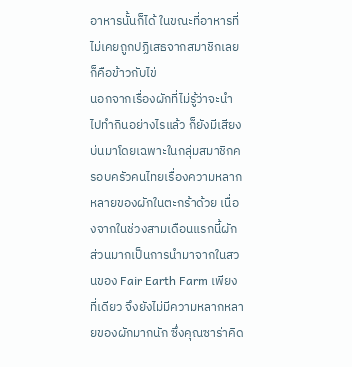อาหารนั้นก็ได้ ในขณะที่อาหารที่ไม่เคยถูกปฏิเสธจากสมาชิกเลยก็คือข้าวกับไข่
นอกจากเรื่องผักที่ไม่รู้ว่าจะนำไปทำกินอย่างไรแล้ว ก็ยังมีเสียงบ่นมาโดยเฉพาะในกลุ่มสมาชิกครอบครัวคนไทยเรื่องความหลากหลายของผักในตะกร้าด้วย เนื่องจากในช่วงสามเดือนแรกนี้ผักส่วนมากเป็นการนำมาจากในสวนของ Fair Earth Farm เพียงที่เดียว จึงยังไม่มีความหลากหลายของผักมากนัก ซึ่งคุณซาร่าคิด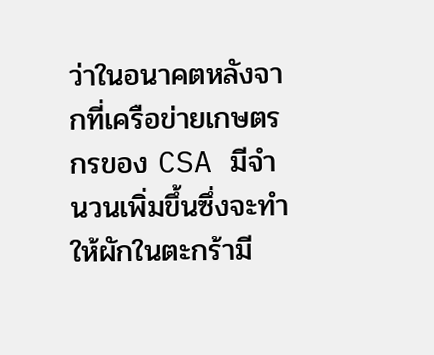ว่าในอนาคตหลังจากที่เครือข่ายเกษตรกรของ CSA มีจำนวนเพิ่มขึ้นซึ่งจะทำให้ผักในตะกร้ามี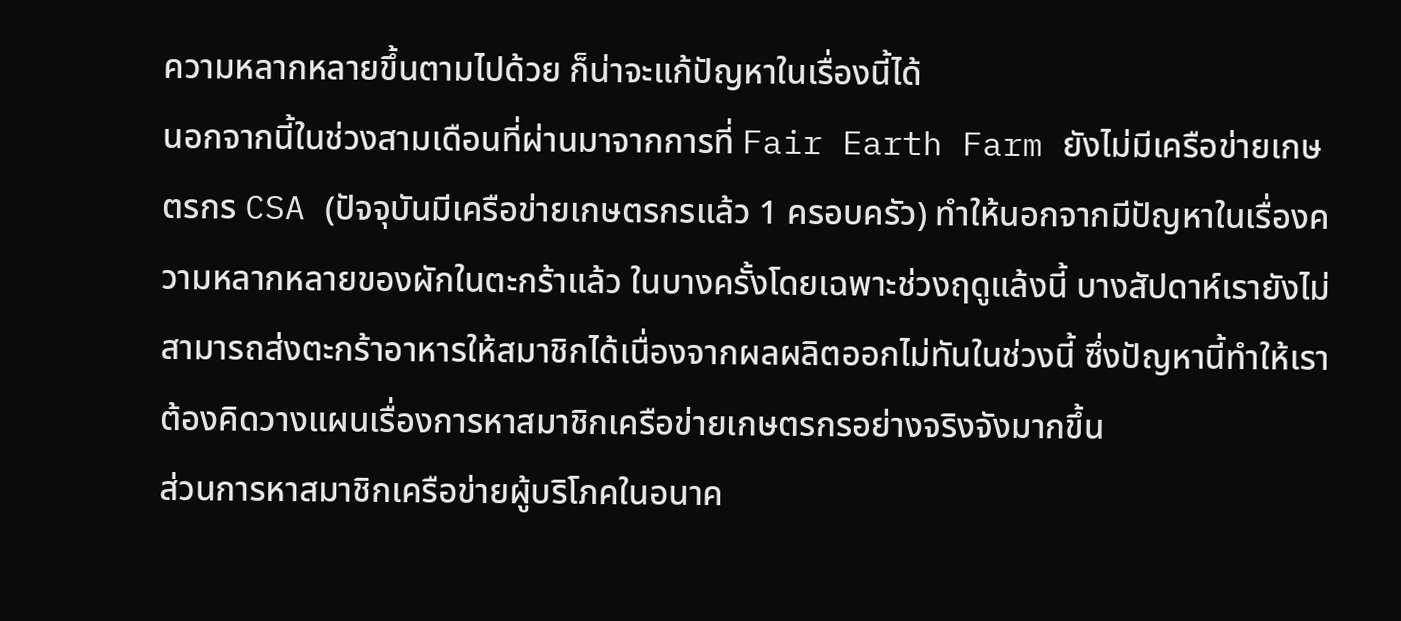ความหลากหลายขึ้นตามไปด้วย ก็น่าจะแก้ปัญหาในเรื่องนี้ได้
นอกจากนี้ในช่วงสามเดือนที่ผ่านมาจากการที่ Fair Earth Farm ยังไม่มีเครือข่ายเกษตรกร CSA (ปัจจุบันมีเครือข่ายเกษตรกรแล้ว 1 ครอบครัว) ทำให้นอกจากมีปัญหาในเรื่องความหลากหลายของผักในตะกร้าแล้ว ในบางครั้งโดยเฉพาะช่วงฤดูแล้งนี้ บางสัปดาห์เรายังไม่สามารถส่งตะกร้าอาหารให้สมาชิกได้เนื่องจากผลผลิตออกไม่ทันในช่วงนี้ ซึ่งปัญหานี้ทำให้เราต้องคิดวางแผนเรื่องการหาสมาชิกเครือข่ายเกษตรกรอย่างจริงจังมากขึ้น
ส่วนการหาสมาชิกเครือข่ายผู้บริโภคในอนาค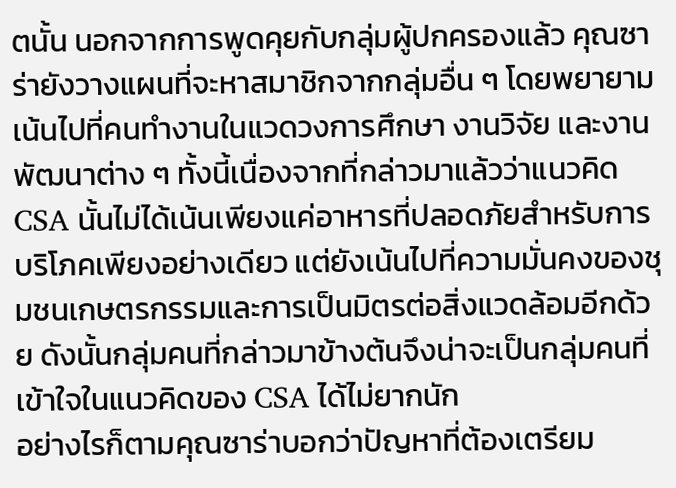ตนั้น นอกจากการพูดคุยกับกลุ่มผู้ปกครองแล้ว คุณซาร่ายังวางแผนที่จะหาสมาชิกจากกลุ่มอื่น ๆ โดยพยายามเน้นไปที่คนทำงานในแวดวงการศึกษา งานวิจัย และงานพัฒนาต่าง ๆ ทั้งนี้เนื่องจากที่กล่าวมาแล้วว่าแนวคิด CSA นั้นไม่ได้เน้นเพียงแค่อาหารที่ปลอดภัยสำหรับการบริโภคเพียงอย่างเดียว แต่ยังเน้นไปที่ความมั่นคงของชุมชนเกษตรกรรมและการเป็นมิตรต่อสิ่งแวดล้อมอีกด้วย ดังนั้นกลุ่มคนที่กล่าวมาข้างต้นจึงน่าจะเป็นกลุ่มคนที่เข้าใจในแนวคิดของ CSA ได้ไม่ยากนัก
อย่างไรก็ตามคุณซาร่าบอกว่าปัญหาที่ต้องเตรียม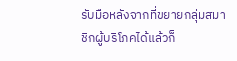รับมือหลังจากที่ขยายกลุ่มสมาชิกผู้บริโภคได้แล้วก็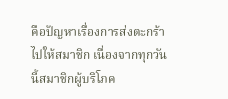คือปัญหาเรื่องการส่งตะกร้าไปให้สมาชิก เนื่องจากทุกวันนี้สมาชิกผู้บริโภค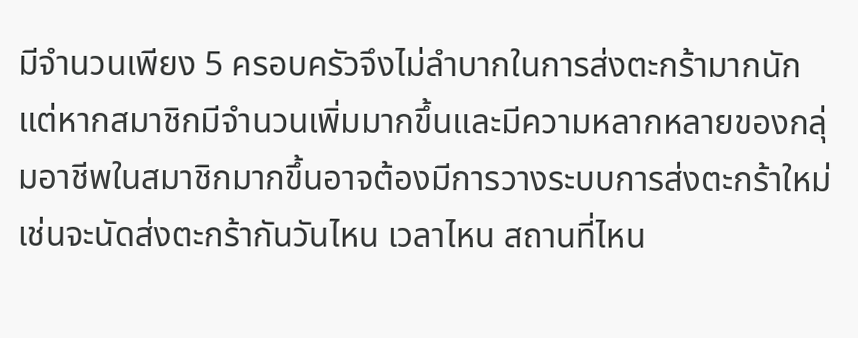มีจำนวนเพียง 5 ครอบครัวจึงไม่ลำบากในการส่งตะกร้ามากนัก แต่หากสมาชิกมีจำนวนเพิ่มมากขึ้นและมีความหลากหลายของกลุ่มอาชีพในสมาชิกมากขึ้นอาจต้องมีการวางระบบการส่งตะกร้าใหม่ เช่นจะนัดส่งตะกร้ากันวันไหน เวลาไหน สถานที่ไหน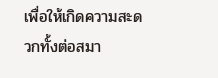เพื่อให้เกิดความสะดวกทั้งต่อสมา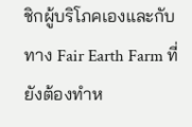ชิกผู้บริโภคเองและกับทาง Fair Earth Farm ที่ยังต้องทำห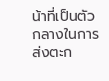น้าที่เป็นตัวกลางในการส่งตะก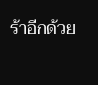ร้าอีกด้วย